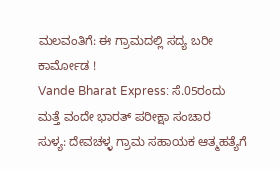ಮಲವಂತಿಗೆ: ಈ ಗ್ರಾಮದಲ್ಲಿ ಸದ್ಯ ಬರೀ ಕಾರ್ಮೋಡ !
Vande Bharat Express: ಸೆ.05ರಂದು ಮತ್ತೆ ವಂದೇ ಭಾರತ್ ಪರೀಕ್ಷಾ ಸಂಚಾರ
ಸುಳ್ಯ: ದೇವಚಳ್ಳ ಗ್ರಾಮ ಸಹಾಯಕ ಆತ್ಮಹತ್ಯೆಗೆ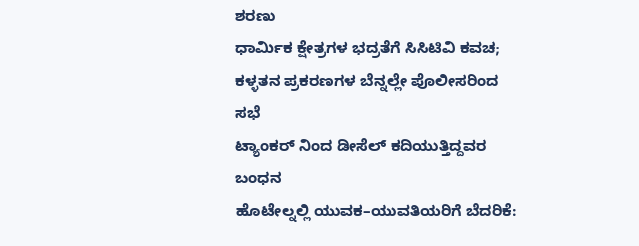ಶರಣು
ಧಾರ್ಮಿಕ ಕ್ಷೇತ್ರಗಳ ಭದ್ರತೆಗೆ ಸಿಸಿಟಿವಿ ಕವಚ; ಕಳ್ಳತನ ಪ್ರಕರಣಗಳ ಬೆನ್ನಲ್ಲೇ ಪೊಲೀಸರಿಂದ ಸಭೆ
ಟ್ಯಾಂಕರ್ ನಿಂದ ಡೀಸೆಲ್ ಕದಿಯುತ್ತಿದ್ದವರ ಬಂಧನ
ಹೊಟೇಲ್ನಲ್ಲಿ ಯುವಕ–ಯುವತಿಯರಿಗೆ ಬೆದರಿಕೆ: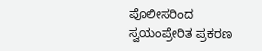ಪೊಲೀಸರಿಂದ ಸ್ವಯಂಪ್ರೇರಿತ ಪ್ರಕರಣ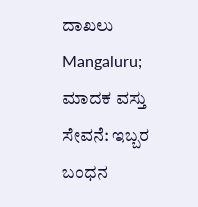ದಾಖಲು
Mangaluru; ಮಾದಕ ವಸ್ತು ಸೇವನೆ: ಇಬ್ಬರ ಬಂಧನ